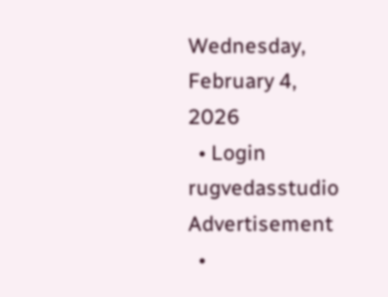Wednesday, February 4, 2026
  • Login
rugvedasstudio
Advertisement
  •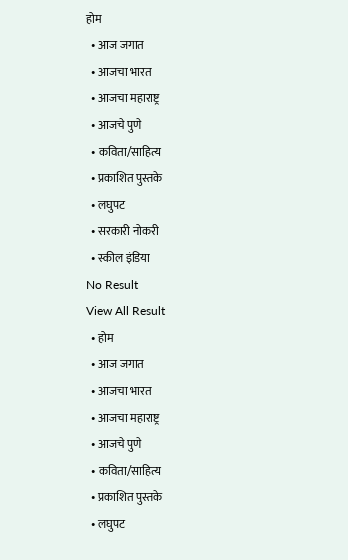होम
  • आज जगात
  • आजचा भारत
  • आजचा महाराष्ट्र
  • आजचे पुणे
  • कविता/साहित्य
  • प्रकाशित पुस्तके
  • लघुपट
  • सरकारी नोकरी
  • स्कील इंडिया
No Result
View All Result
  • होम
  • आज जगात
  • आजचा भारत
  • आजचा महाराष्ट्र
  • आजचे पुणे
  • कविता/साहित्य
  • प्रकाशित पुस्तके
  • लघुपट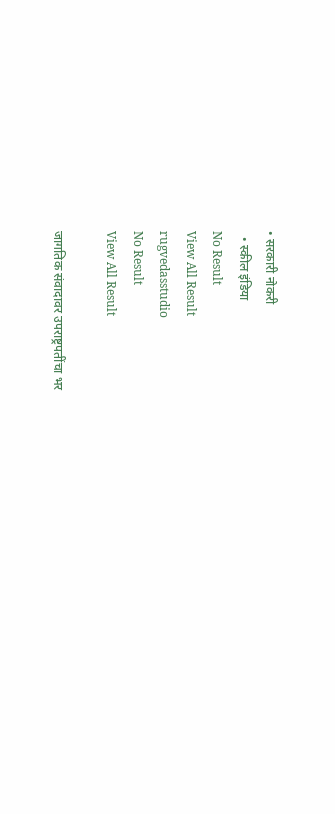• सरकारी नोकरी
  • स्कील इंडिया
No Result
View All Result
rugvedasstudio
No Result
View All Result

जागतिक संवादावर उपराष्ट्रपतींचा भर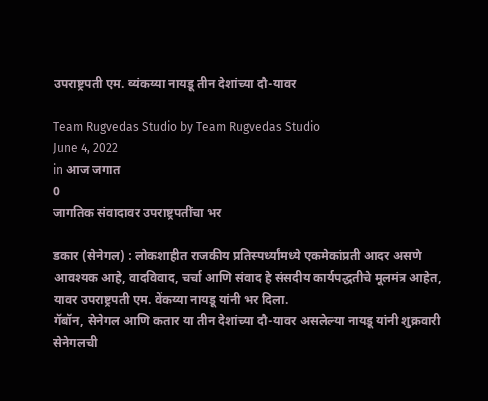उपराष्ट्रपती एम. व्यंकय्या नायडू तीन देशांच्या दौ-यावर

Team Rugvedas Studio by Team Rugvedas Studio
June 4, 2022
in आज जगात
0
जागतिक संवादावर उपराष्ट्रपतींचा भर

डकार (सेनेगल) : लोकशाहीत राजकीय प्रतिस्पर्ध्यांमध्ये एकमेकांप्रती आदर असणे आवश्यक आहे, वादविवाद, चर्चा आणि संवाद हे संसदीय कार्यपद्धतीचे मूलमंत्र आहेत, यावर उपराष्ट्रपती एम. वेंकय्या नायडू यांनी भर दिला.
गॅबॉन, सेनेगल आणि कतार या तीन देशांच्या दौ-यावर असलेल्या नायडू यांनी शुक्रवारी सेनेगलची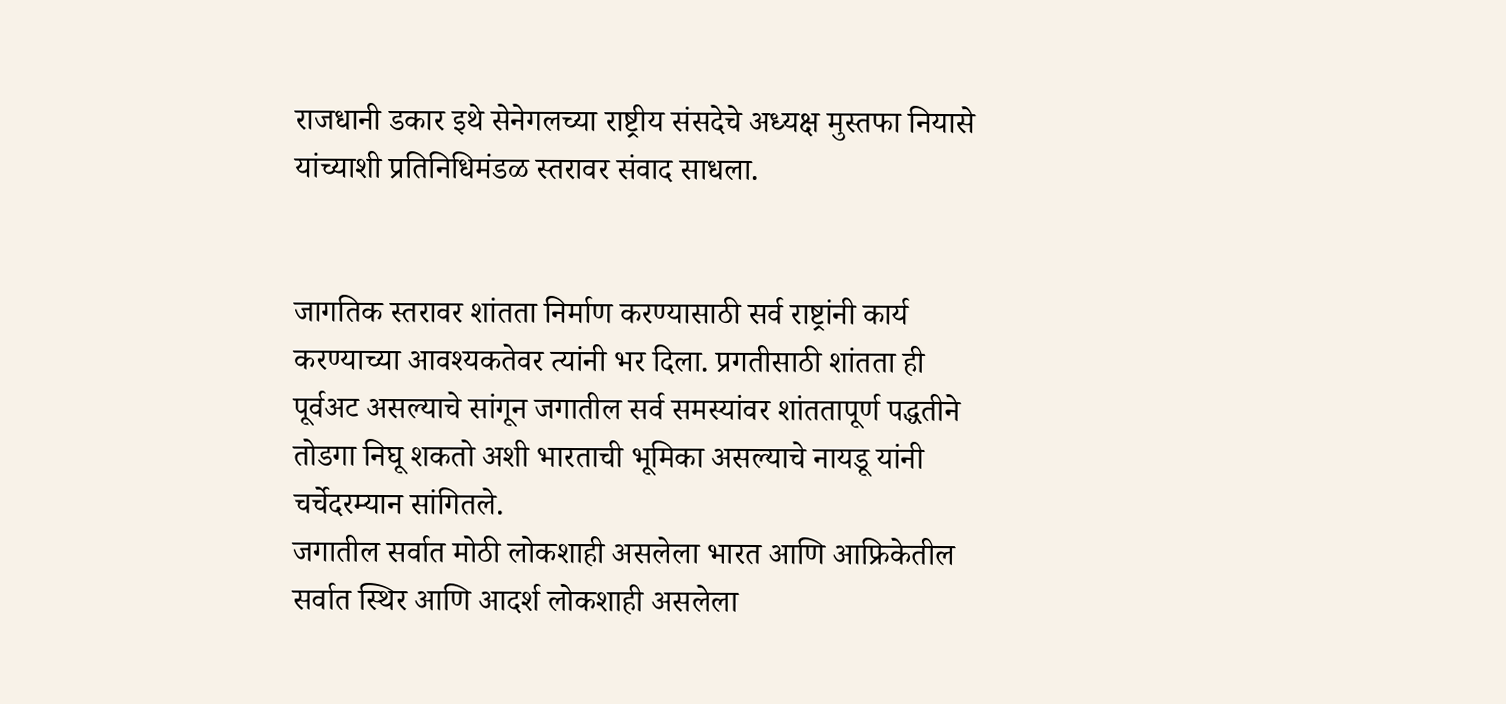राजधानी डकार इथे सेनेगलच्या राष्ट्रीय संसदेचे अध्यक्ष मुस्तफा नियासे यांच्याशी प्रतिनिधिमंडळ स्तरावर संवाद साधला.


जागतिक स्तरावर शांतता निर्माण करण्यासाठी सर्व राष्ट्रांनी कार्य करण्याच्या आवश्यकतेवर त्यांनी भर दिला. प्रगतीसाठी शांतता ही पूर्वअट असल्याचे सांगून जगातील सर्व समस्यांवर शांततापूर्ण पद्धतीने तोडगा निघू शकतो अशी भारताची भूमिका असल्याचे नायडू यांनी चर्चेदरम्यान सांगितले.
जगातील सर्वात मोठी लोकशाही असलेला भारत आणि आफ्रिकेतील सर्वात स्थिर आणि आदर्श लोकशाही असलेला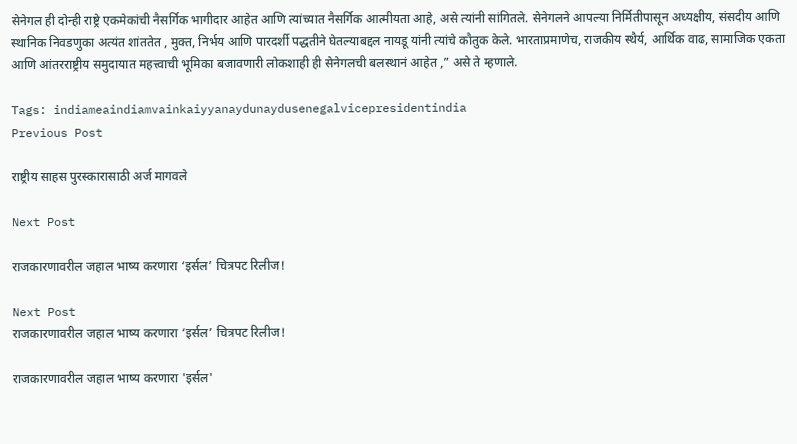सेनेगल ही दोन्ही राष्ट्रे एकमेकांची नैसर्गिक भागीदार आहेत आणि त्यांच्यात नैसर्गिक आत्मीयता आहे, असे त्यांनी सांगितले. सेनेगलने आपल्या निर्मितीपासून अध्यक्षीय, संसदीय आणि स्थानिक निवडणुका अत्यंत शांततेत , मुक्त, निर्भय आणि पारदर्शी पद्धतीने घेतल्याबद्दल नायडू यांनी त्यांचे कौतुक केले. भारताप्रमाणेच, राजकीय स्थैर्य, आर्थिक वाढ, सामाजिक एकता आणि आंतरराष्ट्रीय समुदायात महत्त्वाची भूमिका बजावणारी लोकशाही ही सेनेगलची बलस्थानं आहेत ,” असे ते म्हणाले.

Tags: indiameaindiamvainkaiyyanaydunaydusenegalvicepresidentindia
Previous Post

राष्ट्रीय साहस पुरस्कारासाठी अर्ज मागवले

Next Post

राजकारणावरील जहाल भाष्य करणारा ‘इर्सल’ चित्रपट रिलीज!

Next Post
राजकारणावरील जहाल भाष्य करणारा ‘इर्सल’ चित्रपट रिलीज!

राजकारणावरील जहाल भाष्य करणारा 'इर्सल'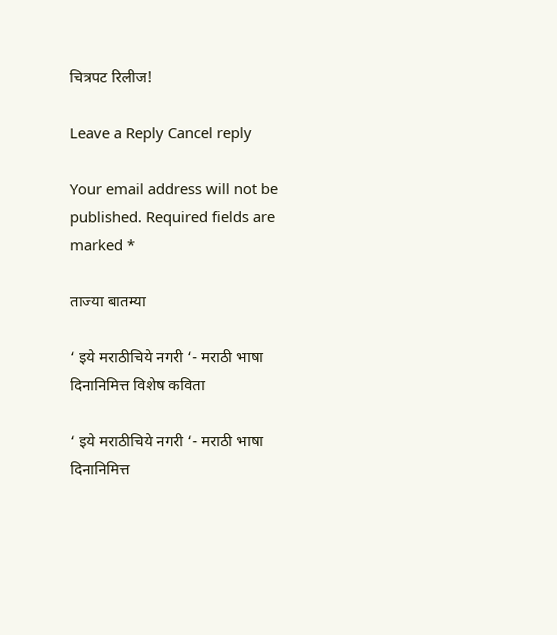चित्रपट रिलीज!

Leave a Reply Cancel reply

Your email address will not be published. Required fields are marked *

ताज्या बातम्या

‘ इये मराठीचिये नगरी ‘- मराठी भाषा दिनानिमित्त विशेष कविता

‘ इये मराठीचिये नगरी ‘- मराठी भाषा दिनानिमित्त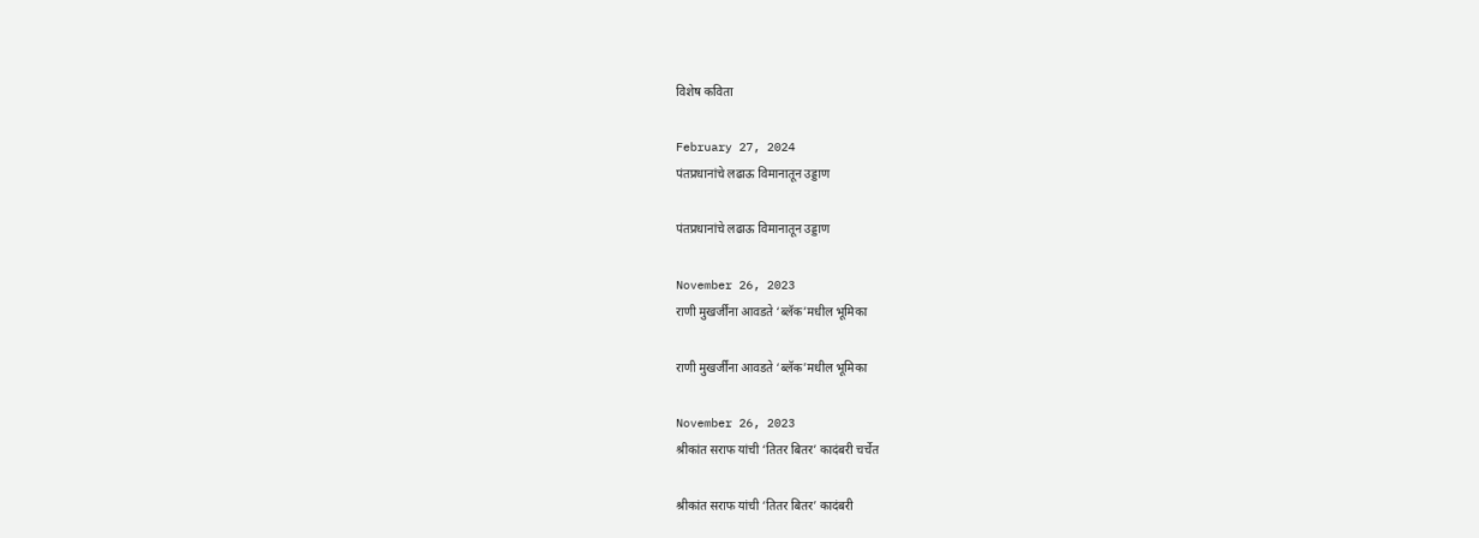विशेष कविता

February 27, 2024
पंतप्रधानांचे लढाऊ विमानातून उड्डाण

पंतप्रधानांचे लढाऊ विमानातून उड्डाण

November 26, 2023
राणी मुखर्जींना आवडते ‘ब्लॅक’मधील भूमिका

राणी मुखर्जींना आवडते ‘ब्लॅक’मधील भूमिका

November 26, 2023
श्रीकांत सराफ यांची ‘तितर बितर’ कादंबरी चर्चेत

श्रीकांत सराफ यांची ‘तितर बितर’ कादंबरी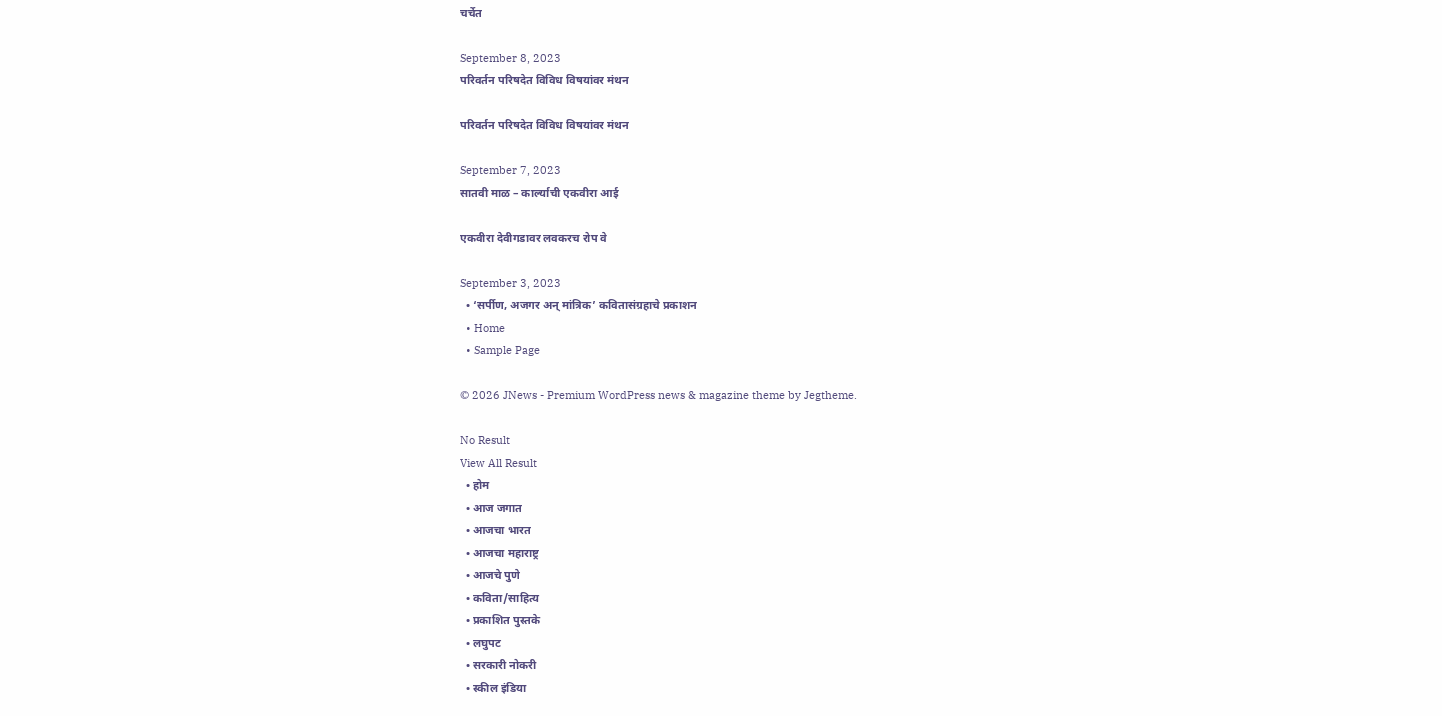चर्चेत

September 8, 2023
परिवर्तन परिषदेत विविध विषयांवर मंथन

परिवर्तन परिषदेत विविध विषयांवर मंथन

September 7, 2023
सातवी माळ – कार्ल्याची एकवीरा आई

एकवीरा देवीगडावर लवकरच रोप वे

September 3, 2023
  • ‘सर्पीण, अजगर अन् मांत्रिक’ कवितासंग्रहाचे प्रकाशन
  • Home
  • Sample Page

© 2026 JNews - Premium WordPress news & magazine theme by Jegtheme.

No Result
View All Result
  • होम
  • आज जगात
  • आजचा भारत
  • आजचा महाराष्ट्र
  • आजचे पुणे
  • कविता/साहित्य
  • प्रकाशित पुस्तके
  • लघुपट
  • सरकारी नोकरी
  • स्कील इंडिया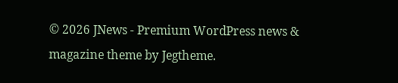© 2026 JNews - Premium WordPress news & magazine theme by Jegtheme.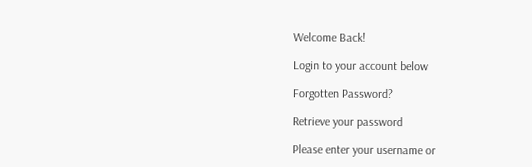Welcome Back!

Login to your account below

Forgotten Password?

Retrieve your password

Please enter your username or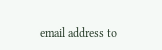email address to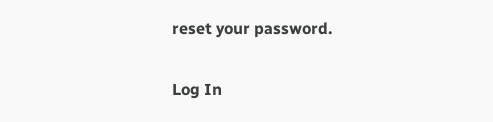reset your password.

Log In